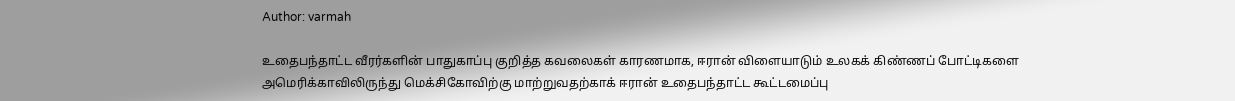Author: varmah

உதைபந்தாட்ட வீரர்களின் பாதுகாப்பு குறித்த கவலைகள் காரணமாக, ஈரான் விளையாடும் உலகக் கிண்ணப் போட்டிகளை அமெரிக்காவிலிருந்து மெக்சிகோவிற்கு மாற்றுவதற்காக் ஈரான் உதைபந்தாட்ட கூட்டமைப்பு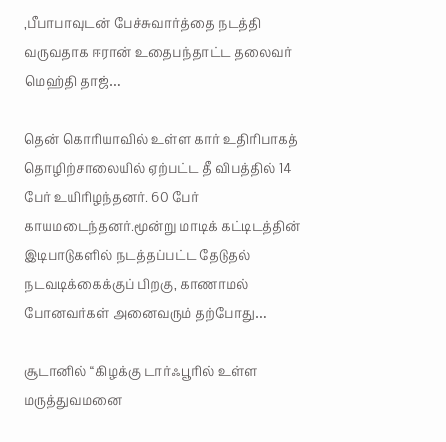,பீபாபாவுடன் பேச்சுவார்த்தை நடத்தி வருவதாக ஈரான் உதைபந்தாட்ட தலைவர் மெஹ்தி தாஜ்…

தென் கொரியாவில் உள்ள கார் உதிரிபாகத் தொழிற்சாலையில் ஏற்பட்ட தீ விபத்தில் 14 பேர் உயிரிழந்தனர். 60 பேர் காயமடைந்தனர்.மூன்று மாடிக் கட்டிடத்தின் இடிபாடுகளில் நடத்தப்பட்ட தேடுதல் நடவடிக்கைக்குப் பிறகு, காணாமல் போனவர்கள் அனைவரும் தற்போது…

சூடானில் “கிழக்கு டார்ஃபூரில் உள்ள மருத்துவமனை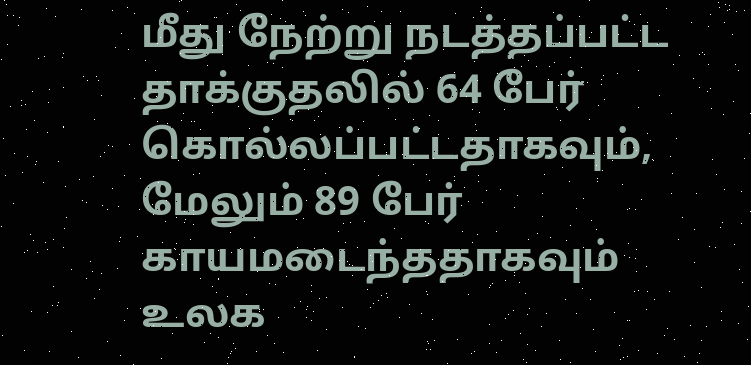மீது நேற்று நடத்தப்பட்ட தாக்குதலில் 64 பேர் கொல்லப்பட்டதாகவும், மேலும் 89 பேர் காயமடைந்ததாகவும் உலக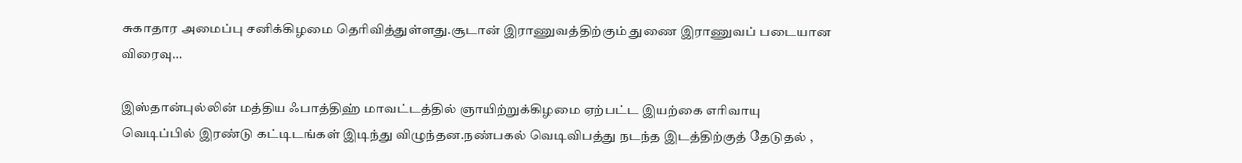சுகாதார அமைப்பு சனிக்கிழமை தெரிவித்துள்ளது.சூடான் இராணுவத்திற்கும் துணை இராணுவப் படையான விரைவு…

இஸ்தான்புல்லின் மத்திய ஃபாத்திஹ் மாவட்டத்தில் ஞாயிற்றுக்கிழமை ஏற்பட்ட இயற்கை எரிவாயு வெடிப்பில் இரண்டு கட்டிடங்கள் இடிந்து விழுந்தன.நண்பகல் வெடிவிபத்து நடந்த இடத்திற்குத் தேடுதல் ,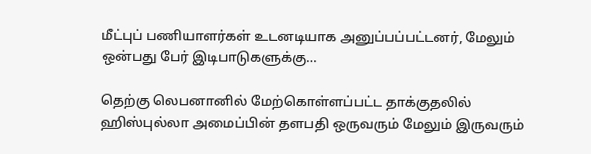மீட்புப் பணியாளர்கள் உடனடியாக அனுப்பப்பட்டனர், மேலும் ஒன்பது பேர் இடிபாடுகளுக்கு…

தெற்கு லெபனானில் மேற்கொள்ளப்பட்ட தாக்குதலில் ஹிஸ்புல்லா அமைப்பின் தளபதி ஒருவரும் மேலும் இருவரும்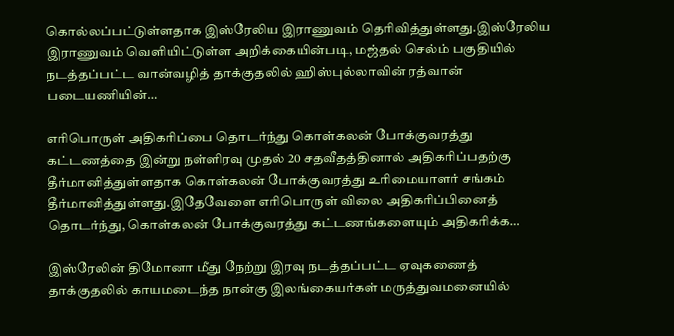கொல்லப்பட்டுள்ளதாக இஸ்ரேலிய இராணுவம் தெரிவித்துள்ளது.இஸ்ரேலிய இராணுவம் வெளியிட்டுள்ள அறிக்கையின்படி, மஜ்தல் செல்ம் பகுதியில் நடத்தப்பட்ட வான்வழித் தாக்குதலில் ஹிஸ்புல்லாவின் ரத்வான் படையணியின்…

எரிபொருள் அதிகரிப்பை தொடர்ந்து கொள்கலன் போக்குவரத்து கட்டணத்தை இன்று நள்ளிரவு முதல் 20 சதவீதத்தினால் அதிகரிப்பதற்கு தீர்மானித்துள்ளதாக கொள்கலன் போக்குவரத்து உரிமையாளர் சங்கம் தீர்மானித்துள்ளது.இதேவேளை எரிபொருள் விலை அதிகரிப்பினைத் தொடர்ந்து, கொள்கலன் போக்குவரத்து கட்டணங்களையும் அதிகரிக்க…

இஸ்ரேலின் திமோனா மீது நேற்று இரவு நடத்தப்பட்ட ஏவுகணைத் தாக்குதலில் காயமடைந்த நான்கு இலங்கையர்கள் மருத்துவமனையில்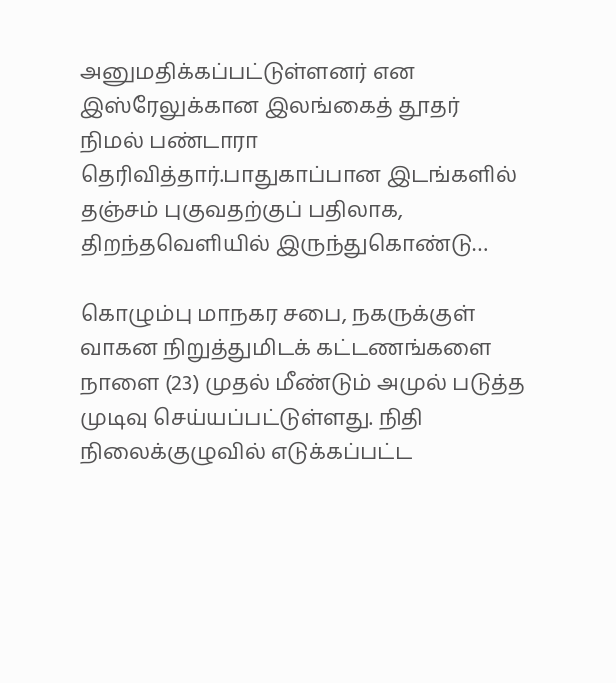அனுமதிக்கப்பட்டுள்ளனர் என இஸ்ரேலுக்கான இலங்கைத் தூதர் நிமல் பண்டாரா தெரிவித்தார்.பாதுகாப்பான இடங்களில் தஞ்சம் புகுவதற்குப் பதிலாக, திறந்தவெளியில் இருந்துகொண்டு…

கொழும்பு மாநகர சபை, நகருக்குள் வாகன நிறுத்துமிடக் கட்டணங்களை நாளை (23) முதல் மீண்டும் அமுல் படுத்த முடிவு செய்யப்பட்டுள்ளது. நிதி நிலைக்குழுவில் எடுக்கப்பட்ட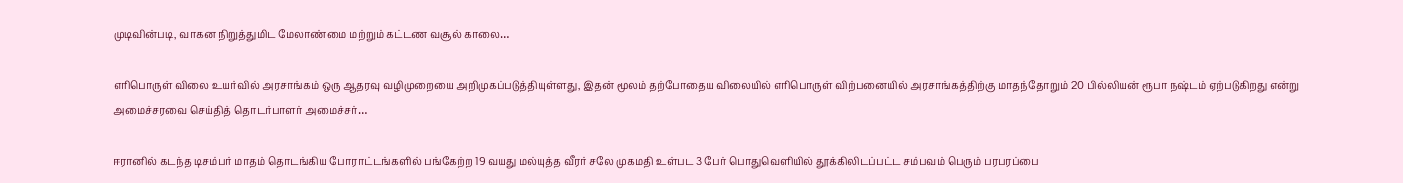முடிவின்படி, வாகன நிறுத்துமிட மேலாண்மை மற்றும் கட்டண வசூல் காலை…

எரிபொருள் விலை உயர்வில் அரசாங்கம் ஒரு ஆதரவு வழிமுறையை அறிமுகப்படுத்தியுள்ளது, இதன் மூலம் தற்போதைய விலையில் எரிபொருள் விற்பனையில் அரசாங்கத்திற்கு மாதந்தோறும் 20 பில்லியன் ரூபா நஷ்டம் ஏற்படுகிறது என்று அமைச்சரவை செய்தித் தொடர்பாளர் அமைச்சர்…

ஈரானில் கடந்த டிசம்பர் மாதம் தொடங்கிய போராட்டங்களில் பங்கேற்ற 19 வயது மல்யுத்த வீரர் சலே முகமதி உள்பட 3 பேர் பொதுவெளியில் தூக்கிலிடப்பட்ட சம்பவம் பெரும் பரபரப்பை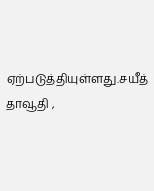ஏற்படுத்தியுள்ளது.சயீத் தாவூதி ,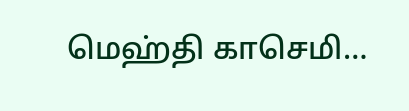மெஹ்தி காசெமி…